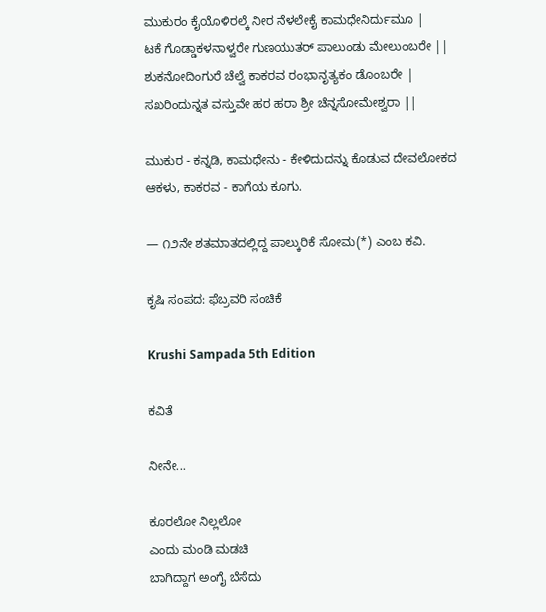ಮುಕುರಂ ಕೈಯೊಳಿರಲ್ಕೆ ನೀರ ನೆಳಲೇಕೈ ಕಾಮಧೇನಿರ್ದುಮೂ |
ಟಕೆ ಗೊಡ್ಡಾಕಳನಾಳ್ವರೇ ಗುಣಯುತರ್ ಪಾಲುಂಡು ಮೇಲುಂಬರೇ ||
ಶುಕನೋದಿಂಗುರೆ ಚೆಲ್ವೆ ಕಾಕರವ ರಂಭಾನೃತ್ಯಕಂ ಡೊಂಬರೇ |
ಸಖರಿಂದುನ್ನತ ವಸ್ತುವೇ ಹರ ಹರಾ ಶ್ರೀ ಚೆನ್ನಸೋಮೇಶ್ವರಾ ||

ಮುಕುರ - ಕನ್ನಡಿ, ಕಾಮಧೇನು - ಕೇಳಿದುದನ್ನು ಕೊಡುವ ದೇವಲೋಕದ ಆಕಳು, ಕಾಕರವ - ಕಾಗೆಯ ಕೂಗು.

— ೧೨ನೇ ಶತಮಾತದಲ್ಲಿದ್ದ ಪಾಲ್ಕುರಿಕೆ ಸೋಮ(*) ಎಂಬ ಕವಿ.

ಕೃಷಿ ಸಂಪದ: ಫೆಬ್ರವರಿ ಸಂಚಿಕೆ

Krushi Sampada 5th Edition

ಕವಿತೆ

ನೀನೇ...

ಕೂರಲೋ ನಿಲ್ಲಲೋ
ಎಂದು ಮಂಡಿ ಮಡಚಿ
ಬಾಗಿದ್ದಾಗ ಅಂಗೈ ಬೆಸೆದು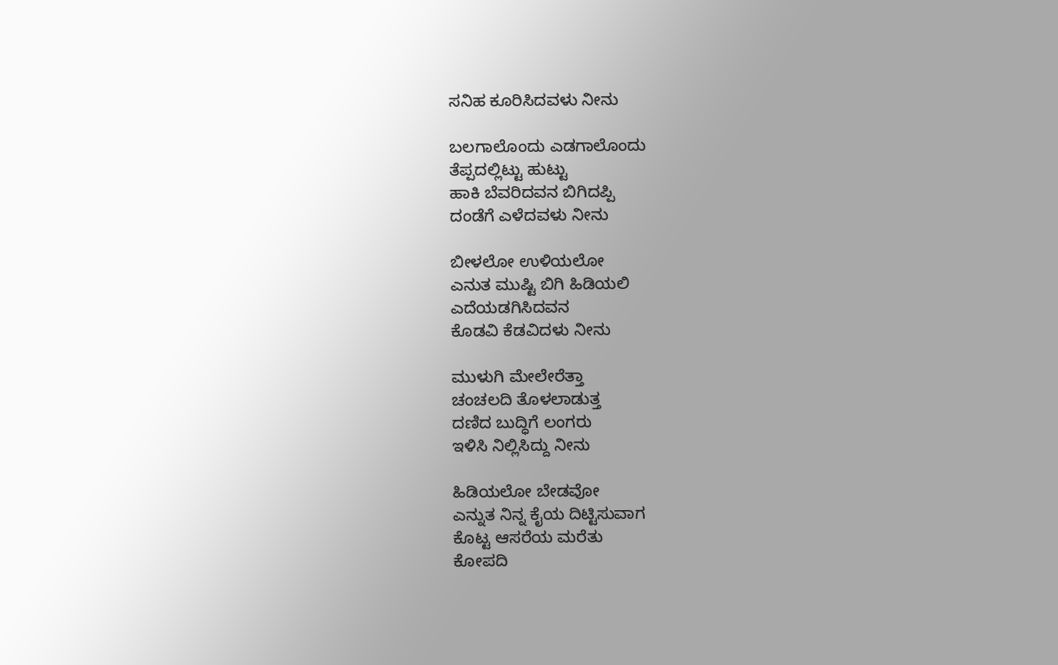ಸನಿಹ ಕೂರಿಸಿದವಳು ನೀನು

ಬಲಗಾಲೊಂದು ಎಡಗಾಲೊಂದು
ತೆಪ್ಪದಲ್ಲಿಟ್ಟು ಹುಟ್ಟು
ಹಾಕಿ ಬೆವರಿದವನ ಬಿಗಿದಪ್ಪಿ
ದಂಡೆಗೆ ಎಳೆದವಳು ನೀನು

ಬೀಳಲೋ ಉಳಿಯಲೋ
ಎನುತ ಮುಷ್ಟಿ ಬಿಗಿ ಹಿಡಿಯಲಿ
ಎದೆಯಡಗಿಸಿದವನ
ಕೊಡವಿ ಕೆಡವಿದಳು ನೀನು

ಮುಳುಗಿ ಮೇಲೇರೆತ್ತಾ
ಚಂಚಲದಿ ತೊಳಲಾಡುತ್ತ
ದಣಿದ ಬುದ್ಧಿಗೆ ಲಂಗರು
ಇಳಿಸಿ ನಿಲ್ಲಿಸಿದ್ದು ನೀನು

ಹಿಡಿಯಲೋ ಬೇಡವೋ
ಎನ್ನುತ ನಿನ್ನ ಕೈಯ ದಿಟ್ಟಿಸುವಾಗ
ಕೊಟ್ಟ ಆಸರೆಯ ಮರೆತು
ಕೋಪದಿ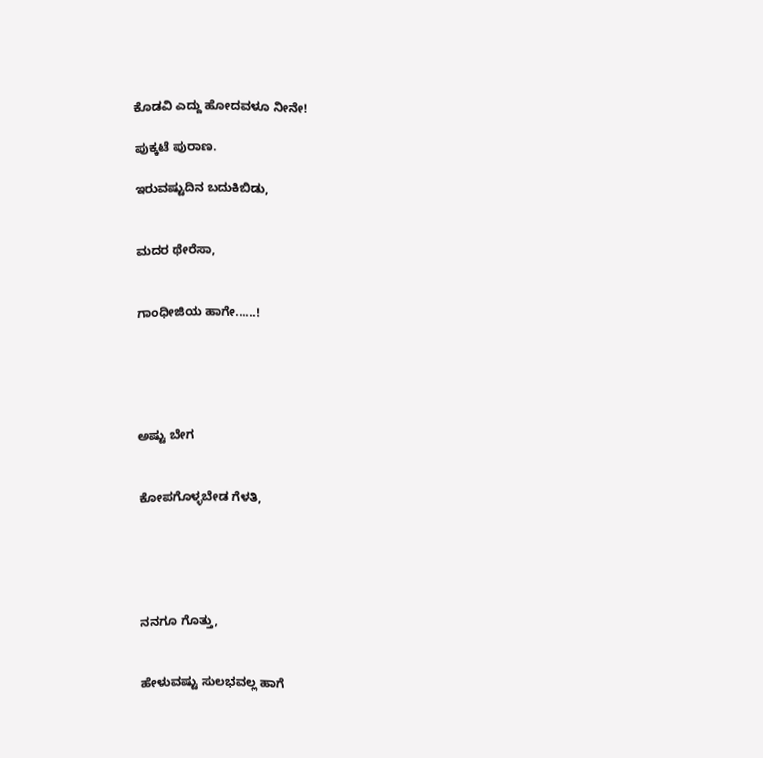ಕೊಡವಿ ಎದ್ದು ಹೋದವಳೂ ನೀನೇ!

ಪುಕ್ಕಟೆ ಪುರಾಣ.

ಇರುವಷ್ಟುದಿನ ಬದುಕಿಬಿಡು,


ಮದರ ಥೇರೆಸಾ,


ಗಾಂಧೀಜಿಯ ಹಾಗೇ......!





ಅಷ್ಟು ಬೇಗ


ಕೋಪಗೊಳ್ಳಬೇಡ ಗೆಳತಿ,





ನನಗೂ ಗೊತ್ತು,


ಹೇಳುವಷ್ಟು ಸುಲಭವಲ್ಲ ಹಾಗೆ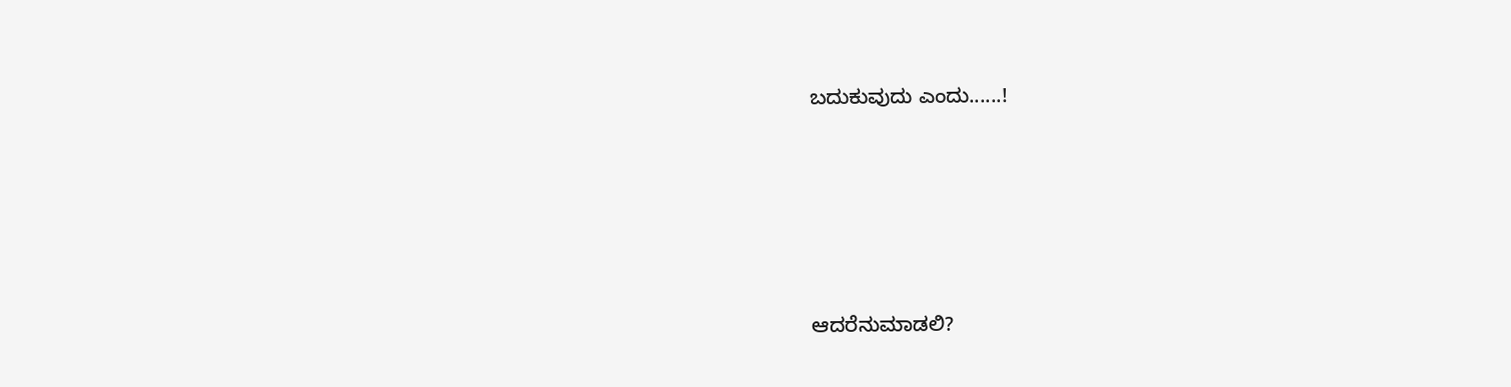ಬದುಕುವುದು ಎಂದು......!





ಆದರೆನುಮಾಡಲಿ?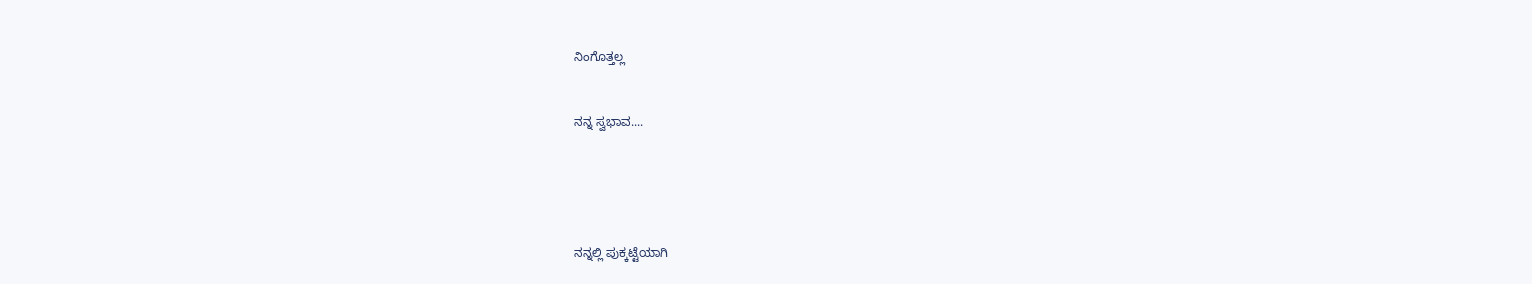ನಿಂಗೊತ್ತಲ್ಲ


ನನ್ನ ಸ್ವಭಾವ....





ನನ್ನಲ್ಲಿ ಪುಕ್ಕಟ್ಟೆಯಾಗಿ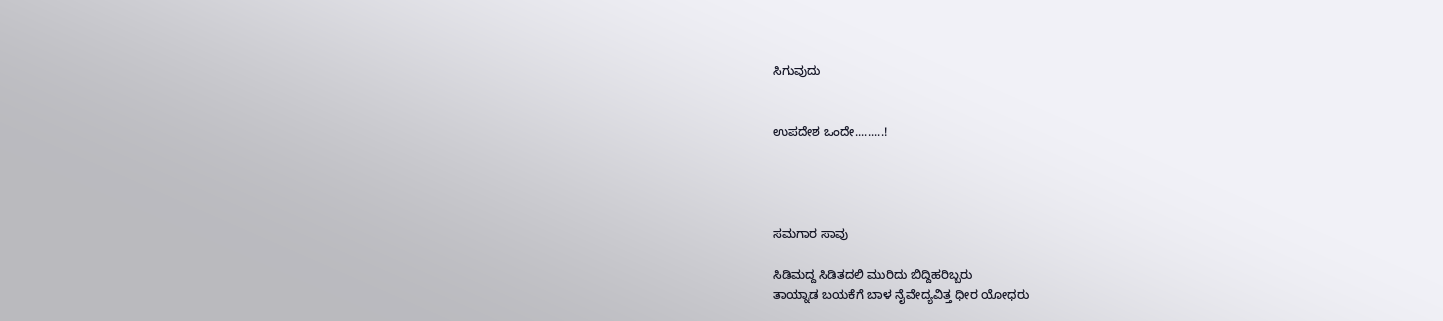ಸಿಗುವುದು


ಉಪದೇಶ ಒಂದೇ.........!




ಸಮಗಾರ ಸಾವು

ಸಿಡಿಮದ್ದ ಸಿಡಿತದಲಿ ಮುರಿದು ಬಿದ್ದಿಹರಿಬ್ಬರು
ತಾಯ್ನಾಡ ಬಯಕೆಗೆ ಬಾಳ ನೈವೇದ್ಯವಿತ್ತ ಧೀರ ಯೋಧರು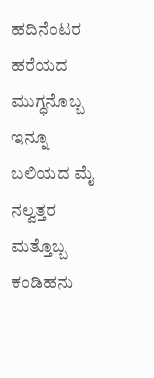ಹದಿನೆಂಟರ ಹರೆಯದ ಮುಗ್ಧನೊಬ್ಬ ಇನ್ನೂ ಬಲಿಯದ ಮೈ
ನಲ್ವತ್ತರ ಮತ್ತೊಬ್ಬ ಕಂಡಿಹನು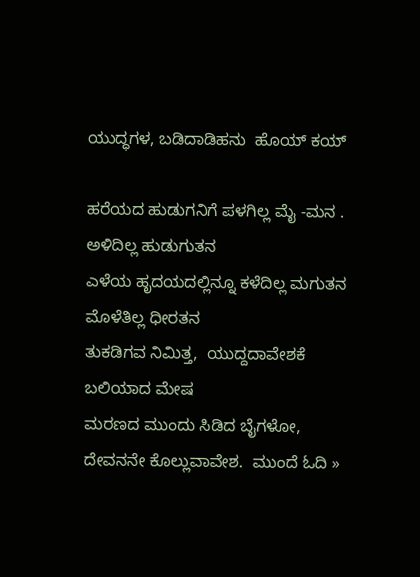ಯುದ್ಧಗಳ, ಬಡಿದಾಡಿಹನು  ಹೊಯ್ ಕಯ್

ಹರೆಯದ ಹುಡುಗನಿಗೆ ಪಳಗಿಲ್ಲ ಮೈ -ಮನ . ಅಳಿದಿಲ್ಲ ಹುಡುಗುತನ
ಎಳೆಯ ಹೃದಯದಲ್ಲಿನ್ನೂ ಕಳೆದಿಲ್ಲ ಮಗುತನ ಮೊಳೆತಿಲ್ಲ ಧೀರತನ
ತುಕಡಿಗವ ನಿಮಿತ್ತ,  ಯುದ್ದದಾವೇಶಕೆ ಬಲಿಯಾದ ಮೇಷ
ಮರಣದ ಮುಂದು ಸಿಡಿದ ಬೈಗಳೋ, ದೇವನನೇ ಕೊಲ್ಲುವಾವೇಶ.  ಮುಂದೆ ಓದಿ »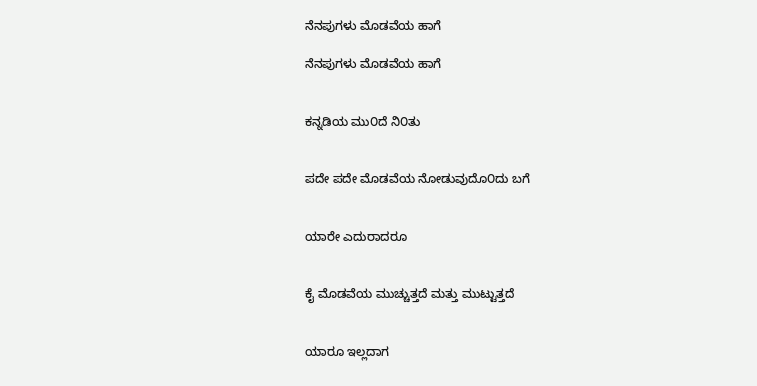ನೆನಪುಗಳು ಮೊಡವೆಯ ಹಾಗೆ

ನೆನಪುಗಳು ಮೊಡವೆಯ ಹಾಗೆ


ಕನ್ನಡಿಯ ಮು೦ದೆ ನಿ೦ತು


ಪದೇ ಪದೇ ಮೊಡವೆಯ ನೋಡುವುದೊ೦ದು ಬಗೆ


ಯಾರೇ ಎದುರಾದರೂ


ಕೈ ಮೊಡವೆಯ ಮುಚ್ಚುತ್ತದೆ ಮತ್ತು ಮುಟ್ಟುತ್ತದೆ


ಯಾರೂ ಇಲ್ಲದಾಗ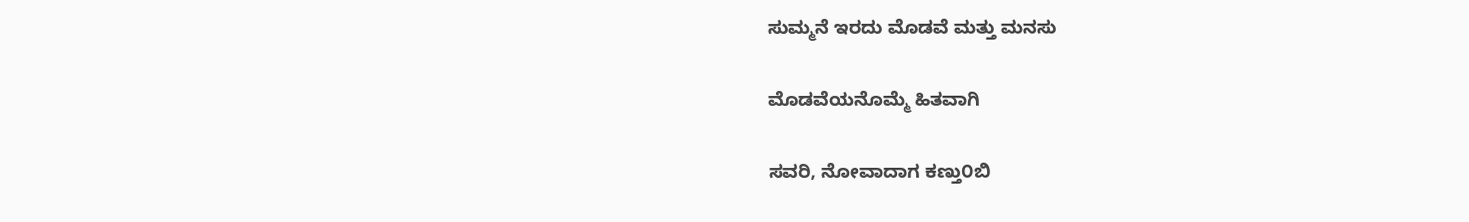ಸುಮ್ಮನೆ ಇರದು ಮೊಡವೆ ಮತ್ತು ಮನಸು


ಮೊಡವೆಯನೊಮ್ಮೆ ಹಿತವಾಗಿ


ಸವರಿ, ನೋವಾದಾಗ ಕಣ್ತು೦ಬಿ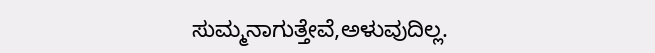ಸುಮ್ಮನಾಗುತ್ತೇವೆ,ಅಳುವುದಿಲ್ಲ.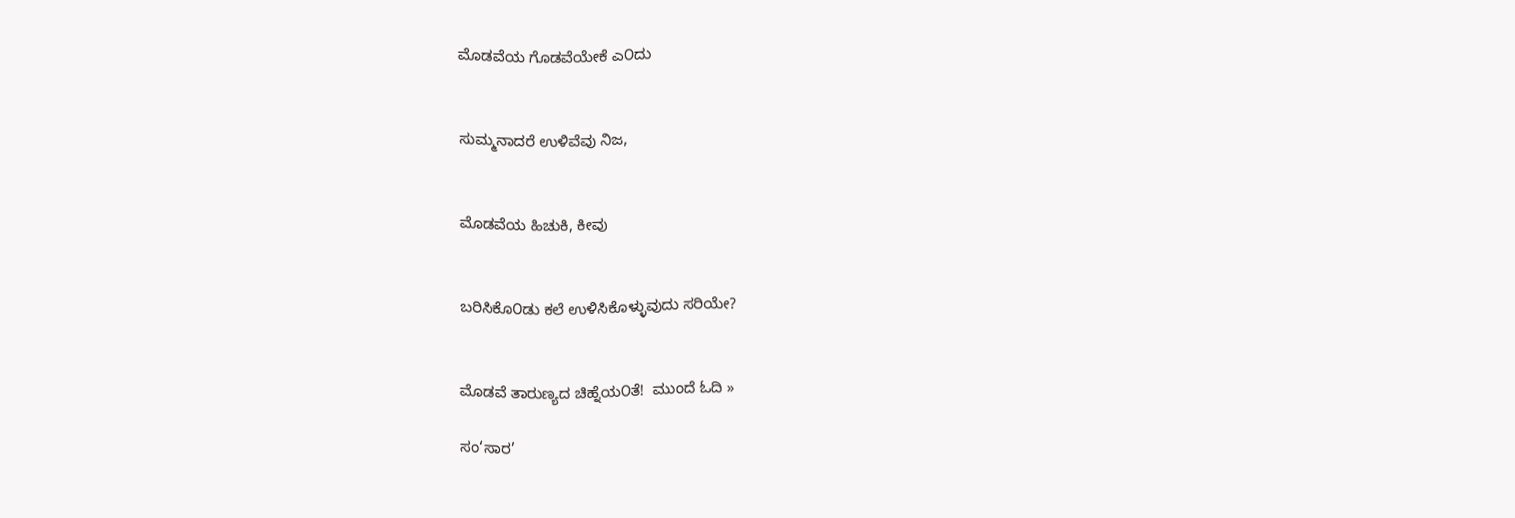ಮೊಡವೆಯ ಗೊಡವೆಯೇಕೆ ಎ೦ದು


ಸುಮ್ಮನಾದರೆ ಉಳಿವೆವು ನಿಜ,


ಮೊಡವೆಯ ಹಿಚುಕಿ, ಕೀವು


ಬರಿಸಿಕೊ೦ಡು ಕಲೆ ಉಳಿಸಿಕೊಳ್ಳುವುದು ಸರಿಯೇ?


ಮೊಡವೆ ತಾರುಣ್ಯದ ಚಿಹ್ನೆಯ೦ತೆ!  ಮುಂದೆ ಓದಿ »

ಸಂ‘ಸಾರ’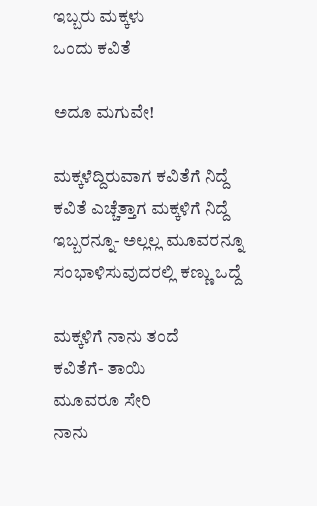ಇಬ್ಬರು ಮಕ್ಕಳು
ಒಂದು ಕವಿತೆ

ಅದೂ ಮಗುವೇ!

ಮಕ್ಕಳೆದ್ದಿರುವಾಗ ಕವಿತೆಗೆ ನಿದ್ದೆ
ಕವಿತೆ ಎಚ್ಚೆತ್ತಾಗ ಮಕ್ಕಳಿಗೆ ನಿದ್ದೆ
ಇಬ್ಬರನ್ನೂ- ಅಲ್ಲಲ್ಲ ಮೂವರನ್ನೂ
ಸಂಭಾಳಿಸುವುದರಲ್ಲಿ ಕಣ್ಣು ಒದ್ದೆ

ಮಕ್ಕಳಿಗೆ ನಾನು ತಂದೆ
ಕವಿತೆಗೆ- ತಾಯಿ
ಮೂವರೂ ಸೇರಿ
ನಾನು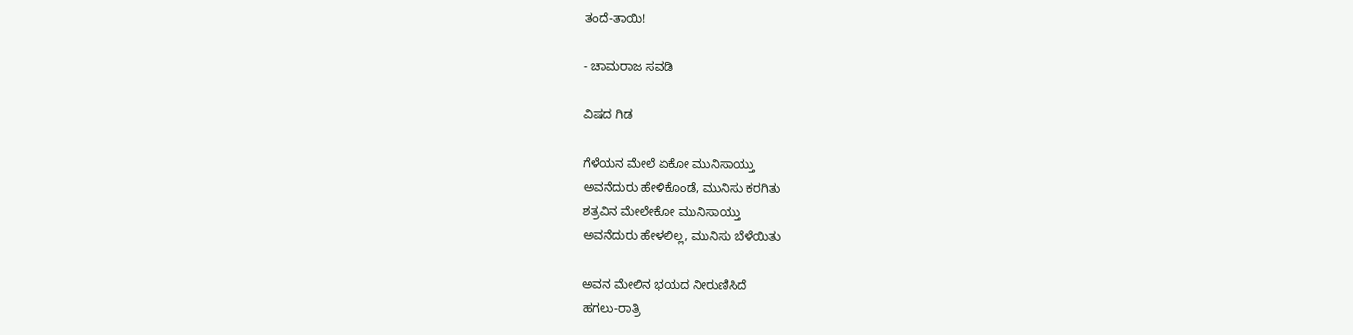ತಂದೆ-ತಾಯಿ!

- ಚಾಮರಾಜ ಸವಡಿ

ವಿಷದ ಗಿಡ

ಗೆಳೆಯನ ಮೇಲೆ ಏಕೋ ಮುನಿಸಾಯ್ತು
ಅವನೆದುರು ಹೇಳಿಕೊಂಡೆ, ಮುನಿಸು ಕರಗಿತು
ಶತ್ರವಿನ ಮೇಲೇಕೋ ಮುನಿಸಾಯ್ತು
ಅವನೆದುರು ಹೇಳಲಿಲ್ಲ, ಮುನಿಸು ಬೆಳೆಯಿತು

ಅವನ ಮೇಲಿನ ಭಯದ ನೀರುಣಿಸಿದೆ
ಹಗಲು-ರಾತ್ರಿ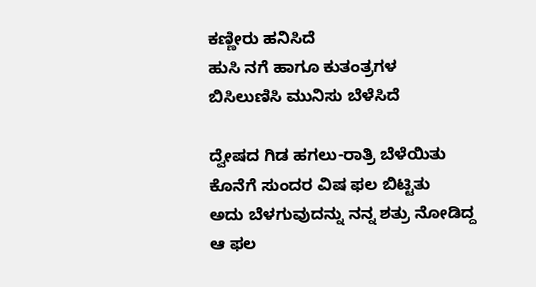ಕಣ್ಣೀರು ಹನಿಸಿದೆ
ಹುಸಿ ನಗೆ ಹಾಗೂ ಕುತಂತ್ರಗಳ
ಬಿಸಿಲುಣಿಸಿ ಮುನಿಸು ಬೆಳೆಸಿದೆ

ದ್ವೇಷದ ಗಿಡ ಹಗಲು-ರಾತ್ರಿ ಬೆಳೆಯಿತು
ಕೊನೆಗೆ ಸುಂದರ ವಿಷ ಫಲ ಬಿಟ್ಟಿತು
ಅದು ಬೆಳಗುವುದನ್ನು ನನ್ನ ಶತ್ರು ನೋಡಿದ್ದ
ಆ ಫಲ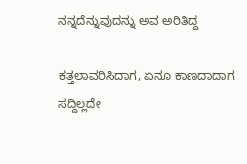ನನ್ನದೆನ್ನುವುದನ್ನು ಅವ ಅರಿತಿದ್ದ

ಕತ್ತಲಾವರಿಸಿದಾಗ, ಏನೂ ಕಾಣದಾದಾಗ
ಸದ್ದಿಲ್ಲದೇ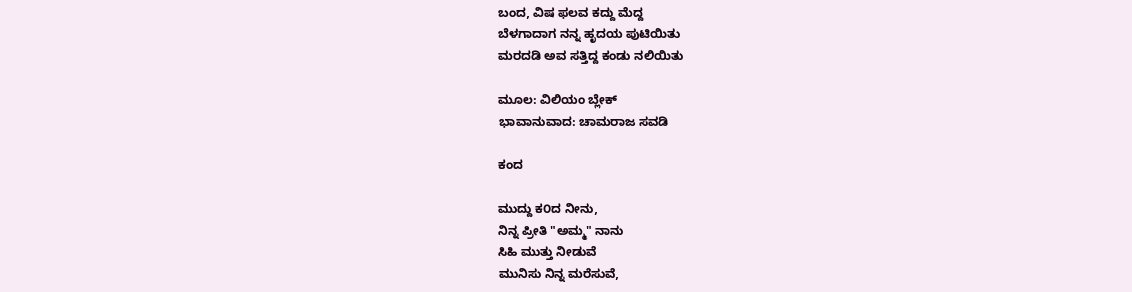ಬಂದ, ವಿಷ ಫಲವ ಕದ್ದು ಮೆದ್ದ
ಬೆಳಗಾದಾಗ ನನ್ನ ಹೃದಯ ಪುಟಿಯಿತು
ಮರದಡಿ ಅವ ಸತ್ತಿದ್ದ ಕಂಡು ನಲಿಯಿತು

ಮೂಲ: ವಿಲಿಯಂ ಬ್ಲೇಕ್‌
ಭಾವಾನುವಾದ: ಚಾಮರಾಜ ಸವಡಿ

ಕಂದ

ಮುದ್ದು ಕ೦ದ ನೀನು,
ನಿನ್ನ ಪ್ರೀತಿ "ಅಮ್ಮ" ನಾನು
ಸಿಹಿ ಮುತ್ತು ನೀಡುವೆ
ಮುನಿಸು ನಿನ್ನ ಮರೆಸುವೆ,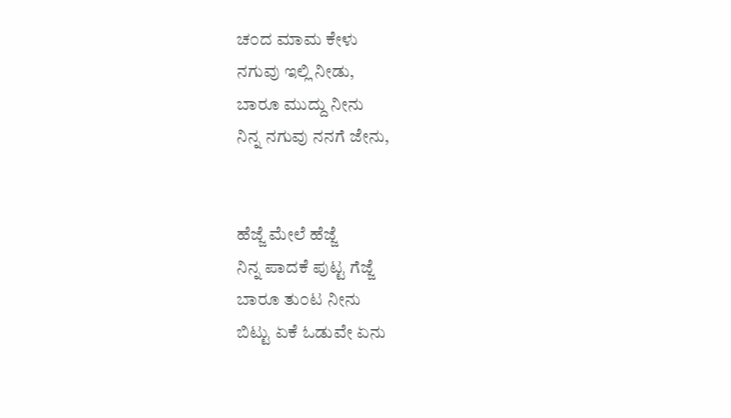ಚ೦ದ ಮಾಮ ಕೇಳು
ನಗುವು ಇಲ್ಲಿ ನೀಡು,
ಬಾರೂ ಮುದ್ದು ನೀನು
ನಿನ್ನ ನಗುವು ನನಗೆ ಜೇನು,


ಹೆಜ್ಜೆ ಮೇಲೆ ಹೆಜ್ಜೆ
ನಿನ್ನ ಪಾದಕೆ ಪುಟ್ಟ ಗೆಜ್ಜೆ
ಬಾರೂ ತು೦ಟ ನೀನು
ಬಿಟ್ಟು ಏಕೆ ಓಡುವೇ ಏನು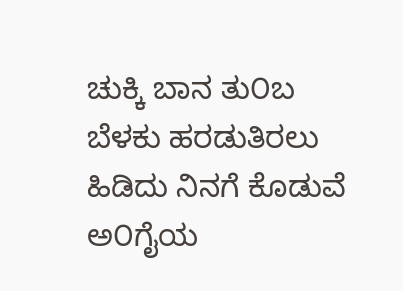ಚುಕ್ಕಿ ಬಾನ ತು೦ಬ
ಬೆಳಕು ಹರಡುತಿರಲು
ಹಿಡಿದು ನಿನಗೆ ಕೊಡುವೆ
ಅ೦ಗೈಯ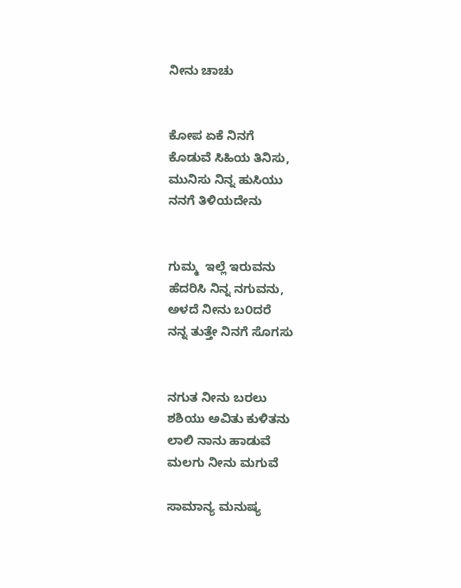ನೀನು ಚಾಚು


ಕೋಪ ಏಕೆ ನಿನಗೆ
ಕೊಡುವೆ ಸಿಹಿಯ ತಿನಿಸು,
ಮುನಿಸು ನಿನ್ನ ಹುಸಿಯು
ನನಗೆ ತಿಳಿಯದೇನು


ಗುಮ್ಮ  ಇಲ್ಲೆ ಇರುವನು
ಹೆದರಿಸಿ ನಿನ್ನ ನಗುವನು,
ಅಳದೆ ನೀನು ಬ೦ದರೆ
ನನ್ನ ತುತ್ತೇ ನಿನಗೆ ಸೊಗಸು


ನಗುತ ನೀನು ಬರಲು
ಶಶಿಯು ಅವಿತು ಕುಳಿತನು
ಲಾಲಿ ನಾನು ಹಾಡುವೆ
ಮಲಗು ನೀನು ಮಗುವೆ

ಸಾಮಾನ್ಯ ಮನುಷ್ಯ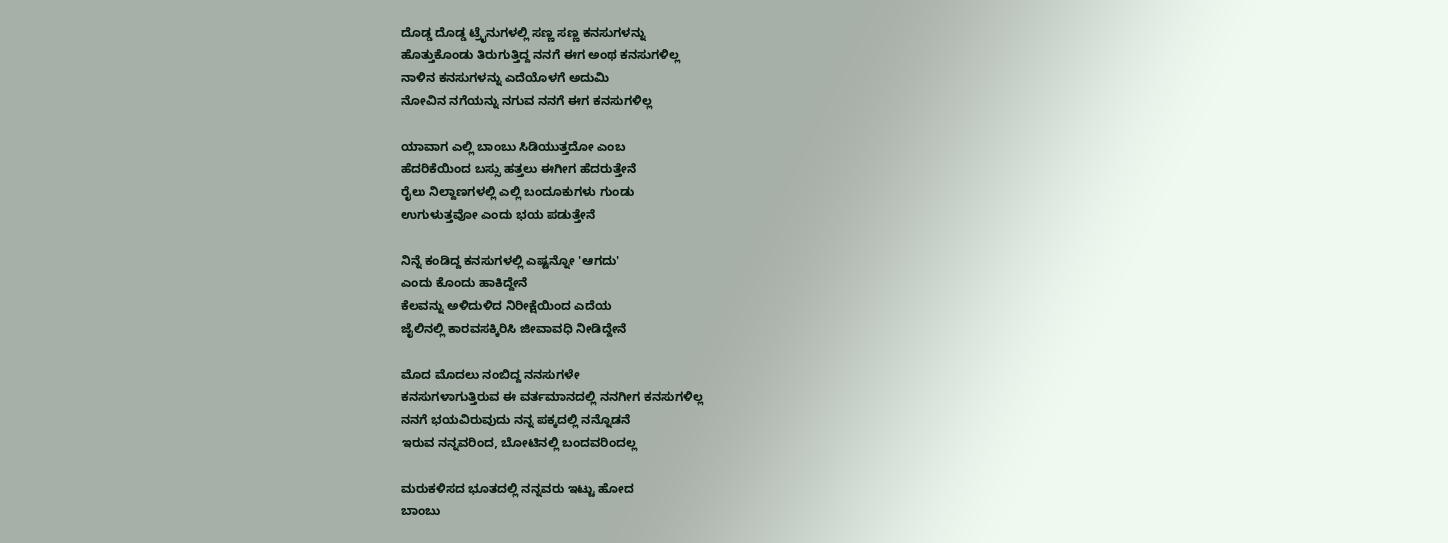ದೊಡ್ಡ ದೊಡ್ಡ ಟ್ರೈನುಗಳಲ್ಲಿ ಸಣ್ಣ ಸಣ್ಣ ಕನಸುಗಳನ್ನು
ಹೊತ್ತುಕೊಂಡು ತಿರುಗುತ್ತಿದ್ದ ನನಗೆ ಈಗ ಅಂಥ ಕನಸುಗಳಿಲ್ಲ
ನಾಳಿನ ಕನಸುಗಳನ್ನು ಎದೆಯೊಳಗೆ ಅದುಮಿ
ನೋವಿನ ನಗೆಯನ್ನು ನಗುವ ನನಗೆ ಈಗ ಕನಸುಗಳಿಲ್ಲ

ಯಾವಾಗ ಎಲ್ಲಿ ಬಾಂಬು ಸಿಡಿಯುತ್ತದೋ ಎಂಬ
ಹೆದರಿಕೆಯಿಂದ ಬಸ್ಸು ಹತ್ತಲು ಈಗೀಗ ಹೆದರುತ್ತೇನೆ
ರೈಲು ನಿಲ್ದಾಣಗಳಲ್ಲಿ ಎಲ್ಲಿ ಬಂದೂಕುಗಳು ಗುಂಡು
ಉಗುಳುತ್ತವೋ ಎಂದು ಭಯ ಪಡುತ್ತೇನೆ

ನಿನ್ನೆ ಕಂಡಿದ್ದ ಕನಸುಗಳಲ್ಲಿ ಎಷ್ಟನ್ನೋ 'ಆಗದು'
ಎಂದು ಕೊಂದು ಹಾಕಿದ್ದೇನೆ
ಕೆಲವನ್ನು ಅಳಿದುಳಿದ ನಿರೀಕ್ಷೆಯಿಂದ ಎದೆಯ
ಜೈಲಿನಲ್ಲಿ ಕಾರವಸಕ್ಕಿರಿಸಿ ಜೀವಾವಧಿ ನೀಡಿದ್ದೇನೆ

ಮೊದ ಮೊದಲು ನಂಬಿದ್ದ ನನಸುಗಳೇ
ಕನಸುಗಳಾಗುತ್ತಿರುವ ಈ ವರ್ತಮಾನದಲ್ಲಿ ನನಗೀಗ ಕನಸುಗಳಿಲ್ಲ
ನನಗೆ ಭಯವಿರುವುದು ನನ್ನ ಪಕ್ಕದಲ್ಲಿ ನನ್ನೊಡನೆ
ಇರುವ ನನ್ನವರಿಂದ, ಬೋಟಿನಲ್ಲಿ ಬಂದವರಿಂದಲ್ಲ

ಮರುಕಳಿಸದ ಭೂತದಲ್ಲಿ ನನ್ನವರು ಇಟ್ಟು ಹೋದ
ಬಾಂಬು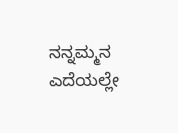ನನ್ನಮ್ಮನ ಎದೆಯಲ್ಲೇ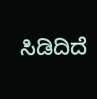ಸಿಡಿದಿದೆ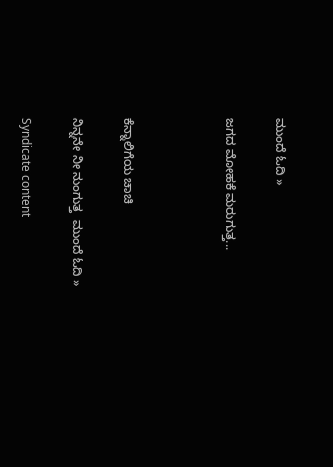ಮುಂದೆ ಓದಿ »

ಜಗದ ಮೋಹಕೆ ಮರುಗುತ್ತ...



ಕೆನ್ನಾಲಿಗೆಯ ಚಾಚಿ

ನಿನ್ನನೇ ನೀ ನುಂಗುತ್ತ  ಮುಂದೆ ಓದಿ »

Syndicate content